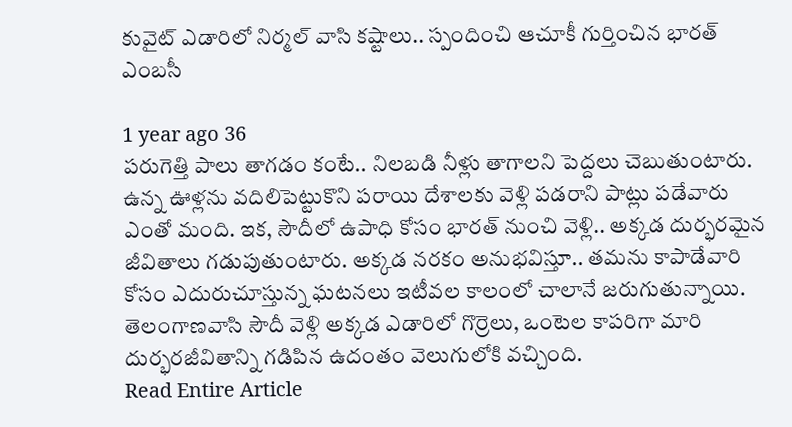కువైట్ ఎడారిలో నిర్మల్ వాసి కష్టాలు.. స్పందించి ఆచూకీ గుర్తించిన భారత్ ఎంబసీ

1 year ago 36
పరుగెత్తి పాలు తాగడం కంటే.. నిలబడి నీళ్లు తాగాలని పెద్దలు చెబుతుంటారు. ఉన్న ఊళ్లను వదిలిపెట్టుకొని పరాయి దేశాలకు వెళ్లి పడరాని పాట్లు పడేవారు ఎంతో మంది. ఇక, సౌదీలో ఉపాధి కోసం భారత్ నుంచి వెళ్లి.. అక్కడ దుర్భరమైన జీవితాలు గడుపుతుంటారు. అక్కడ నరకం అనుభవిస్తూ.. తమను కాపాడేవారి కోసం ఎదురుచూస్తున్న ఘటనలు ఇటీవల కాలంలో చాలానే జరుగుతున్నాయి. తెలంగాణవాసి సౌదీ వెళ్లి అక్కడ ఎడారిలో గొర్రెలు, ఒంటెల కాపరిగా మారి దుర్భరజీవితాన్ని గడిపిన ఉదంతం వెలుగులోకి వచ్చింది.
Read Entire Article